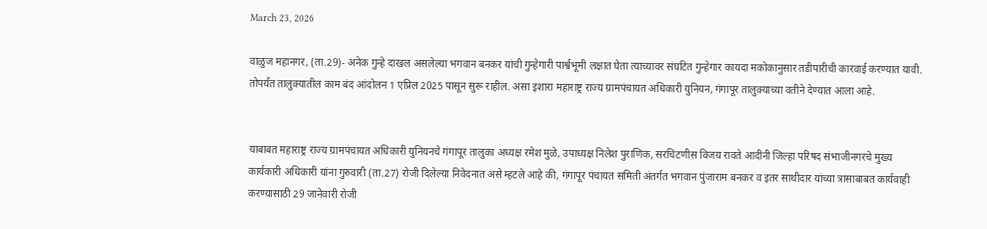March 23, 2026

वाळुज महानगर, (ता.29)- अनेक गुन्हे दाखल असलेल्या भगवान बनकर यांची गुन्हेगारी पार्श्वभूमी लक्षात घेता त्याच्यावर संघटित गुन्हेगार कायदा मकोकानुसार तडीपारीची कारवाई करण्यात यावी. तोपर्यंत तालुक्यातील काम बंद आंदोलन 1 एप्रिल 2025 पासून सुरू राहील. असा इशारा महाराष्ट्र राज्य ग्रामपंचायत अधिकारी युनियन, गंगापूर तालुक्याच्या वतीने देण्यात आला आहे.


याबाबत महाराष्ट्र राज्य ग्रामपंचायत अधिकारी युनियनचे गंगापूर तालुका अध्यक्ष रमेश मुळे, उपाध्यक्ष निलेश पुराणिक, सरचिटणीस विजय रावते आदींनी जिल्हा परिषद संभाजीनगरचे मुख्य कार्यकारी अधिकारी यांना गुरुवारी (ता.27) रोजी दिलेल्या निवेदनात असे म्हटले आहे की, गंगापूर पंचायत समिती अंतर्गत भगवान पुंजाराम बनकर व इतर साथीदार यांच्या त्रासाबाबत कार्यवाही करण्यासाठी 29 जानेवारी रोजी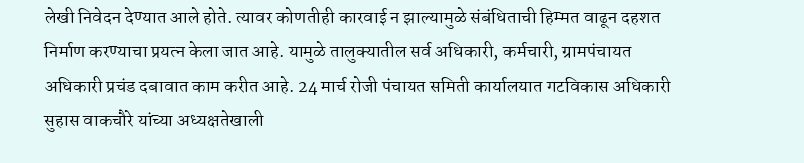लेखी निवेदन देण्यात आले होते. त्यावर कोणतीही कारवाई न झाल्यामुळे संबंधिताची हिम्मत वाढून दहशत निर्माण करण्याचा प्रयत्न केला जात आहे. यामुळे तालुक्यातील सर्व अधिकारी, कर्मचारी, ग्रामपंचायत अधिकारी प्रचंड दबावात काम करीत आहे. 24 मार्च रोजी पंचायत समिती कार्यालयात गटविकास अधिकारी सुहास वाकचौरे यांच्या अध्यक्षतेखाली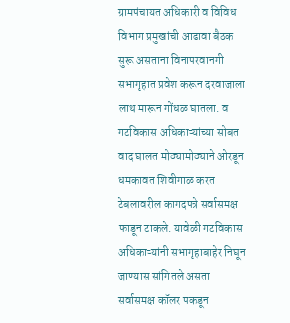ग्रामपंचायत अधिकारी व विविध विभाग प्रमुखांची आढावा बैठक सुरू असताना विनापरवानगी सभागृहात प्रवेश करून दरवाजाला लाथ मारून गोंधळ घातला. व गटविकास अधिकाऱ्यांच्या सोबत वाद घालत मोठ्यामोठ्याने ओरडून धमकावत शिवीगाळ करत टेबलावरील कागदपत्रे सर्वासमक्ष फाडून टाकले. यावेळी गटविकास अधिकाऱ्यांनी सभागृहाबाहेर निघून जाण्यास सांगितले असता सर्वासमक्ष कॉलर पकडून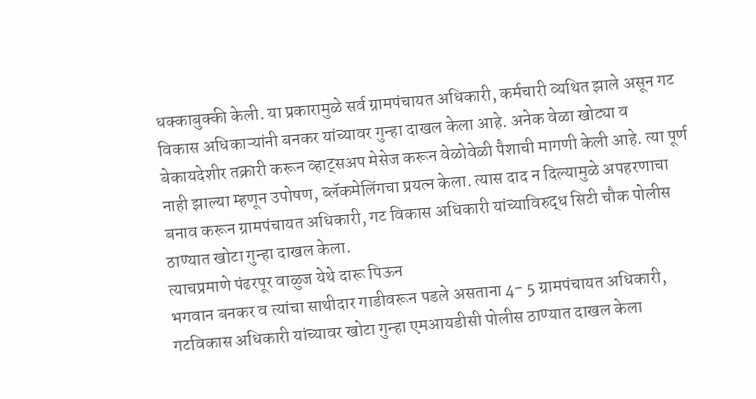धक्काबुक्की केली. या प्रकारामुळे सर्व ग्रामपंचायत अधिकारी, कर्मचारी व्यथित झाले असून गट विकास अधिकाऱ्यांनी बनकर यांच्यावर गुन्हा दाखल केला आहे. अनेक वेळा खोट्या व बेकायदेशीर तक्रारी करून व्हाट्सअप मेसेज करून वेळोवेळी पैशाची मागणी केली आहे. त्या पूर्ण नाही झाल्या म्हणून उपोषण, ब्लॅकमेलिंगचा प्रयत्न केला. त्यास दाद न दिल्यामुळे अपहरणाचा बनाव करून ग्रामपंचायत अधिकारी, गट विकास अधिकारी यांच्याविरुद्ध सिटी चौक पोलीस ठाण्यात खोटा गुन्हा दाखल केला.
त्याचप्रमाणे पंढरपूर वाळुज येथे दारू पिऊन
भगवान बनकर व त्यांचा साथीदार गाडीवरून पडले असताना 4- 5 ग्रामपंचायत अधिकारी, गटविकास अधिकारी यांच्यावर खोटा गुन्हा एमआयडीसी पोलीस ठाण्यात दाखल केला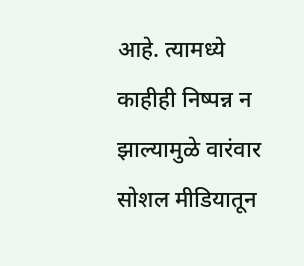आहे. त्यामध्ये काहीही निष्पन्न न झाल्यामुळे वारंवार सोशल मीडियातून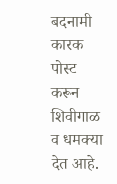बदनामी कारक पोस्ट करून शिवीगाळ व धमक्या देत आहे.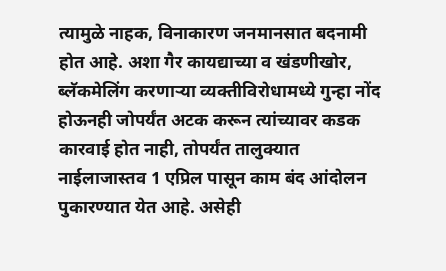त्यामुळे नाहक, विनाकारण जनमानसात बदनामी होत आहे. अशा गैर कायद्याच्या व खंडणीखोर, ब्लॅकमेलिंग करणाऱ्या व्यक्तीविरोधामध्ये गुन्हा नोंद होऊनही जोपर्यंत अटक करून त्यांच्यावर कडक कारवाई होत नाही, तोपर्यंत तालुक्यात नाईलाजास्तव 1 एप्रिल पासून काम बंद आंदोलन पुकारण्यात येत आहे. असेही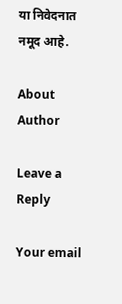या निवेदनात नमूद आहे.

About Author

Leave a Reply

Your email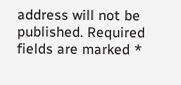address will not be published. Required fields are marked *